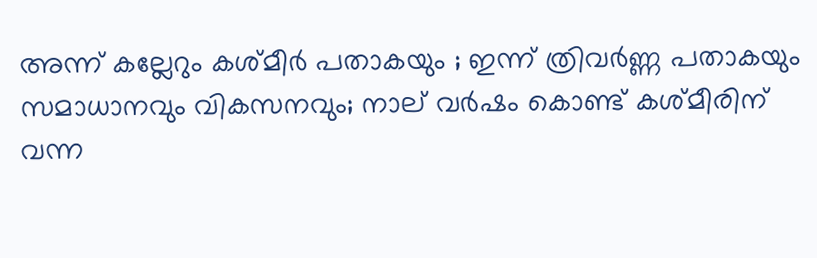അന്ന് കല്ലേറും കശ്മീർ പതാകയും ; ഇന്ന് ത്രിവർണ്ണ പതാകയും സമാധാനവും വികസനവും; നാല് വർഷം കൊണ്ട് കശ്മീരിന് വന്ന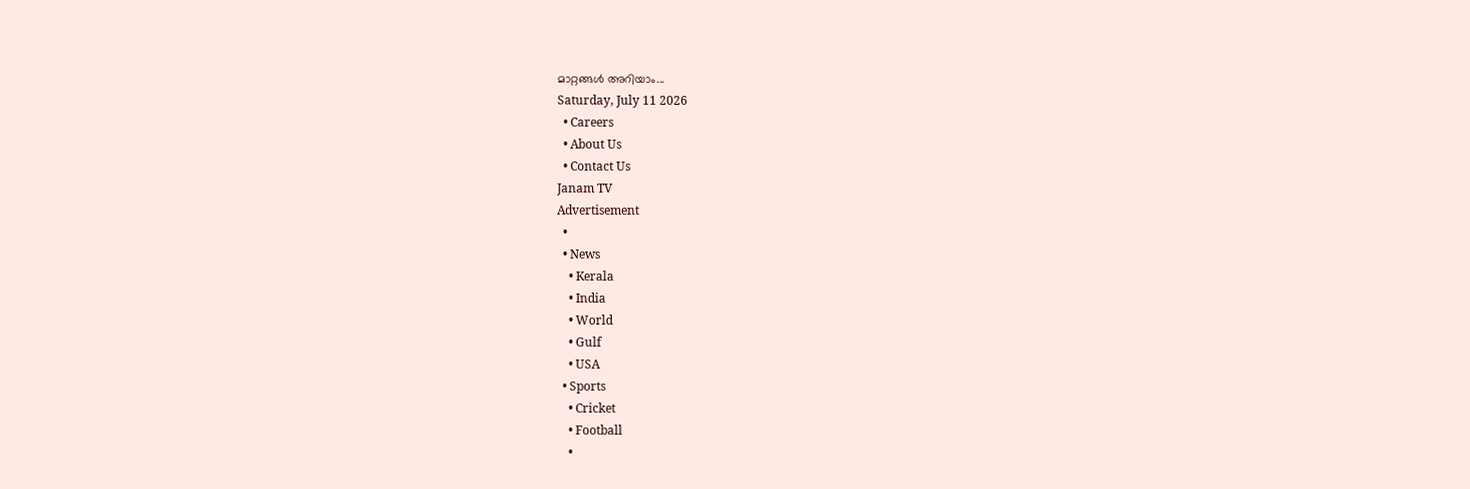മാറ്റങ്ങൾ അറിയാം...
Saturday, July 11 2026
  • Careers
  • About Us
  • Contact Us
Janam TV
Advertisement
  •
  • News
    • Kerala
    • India
    • World
    • Gulf
    • USA
  • Sports
    • Cricket
    • Football
    •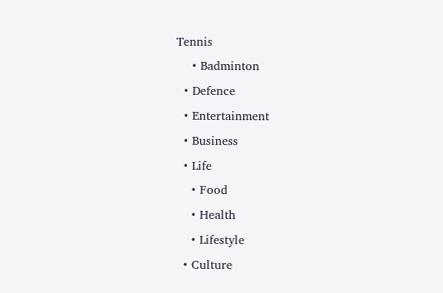Tennis
    • Badminton
  • Defence
  • Entertainment
  • Business
  • Life
    • Food
    • Health
    • Lifestyle
  • Culture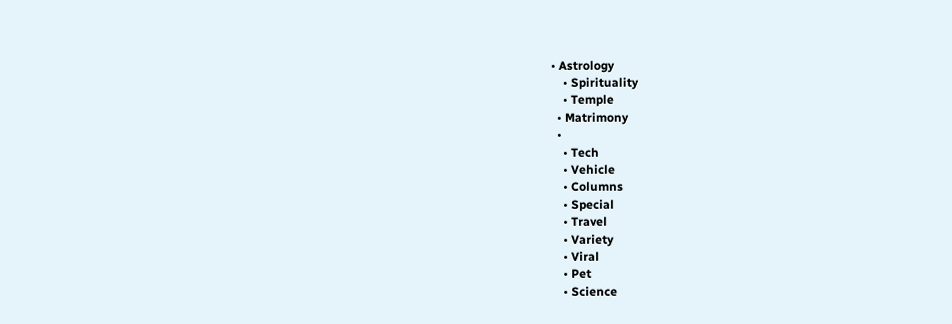• Astrology
    • Spirituality
    • Temple
  • Matrimony
  •
    • Tech
    • Vehicle
    • Columns
    • Special
    • Travel
    • Variety
    • Viral
    • Pet
    • Science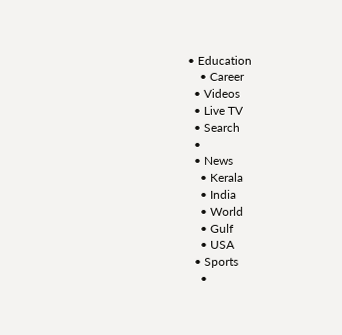• Education
    • Career
  • Videos
  • Live TV
  • Search
  •
  • News
    • Kerala
    • India
    • World
    • Gulf
    • USA
  • Sports
    •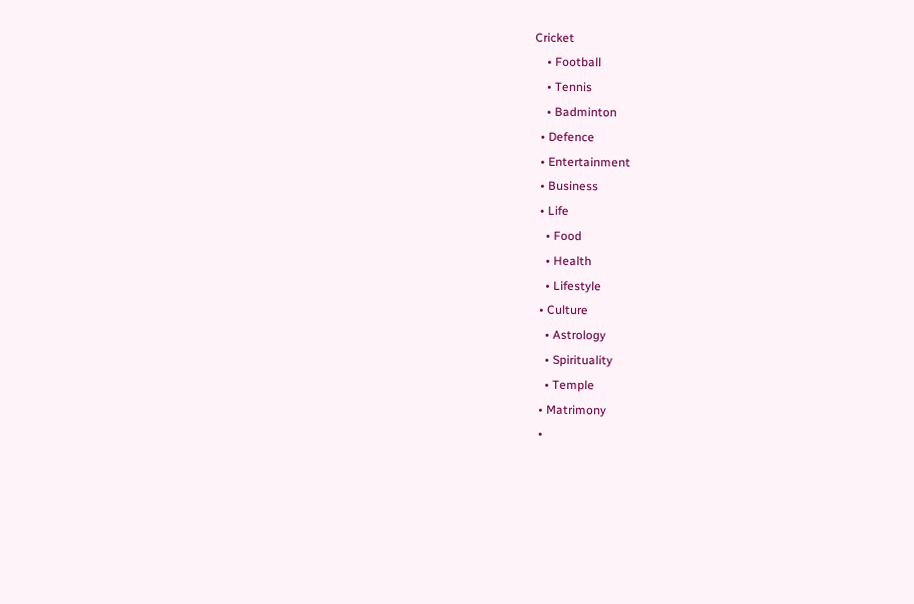Cricket
    • Football
    • Tennis
    • Badminton
  • Defence
  • Entertainment
  • Business
  • Life
    • Food
    • Health
    • Lifestyle
  • Culture
    • Astrology
    • Spirituality
    • Temple
  • Matrimony
  •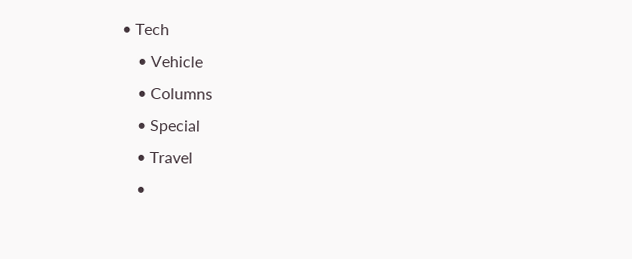• Tech
    • Vehicle
    • Columns
    • Special
    • Travel
    •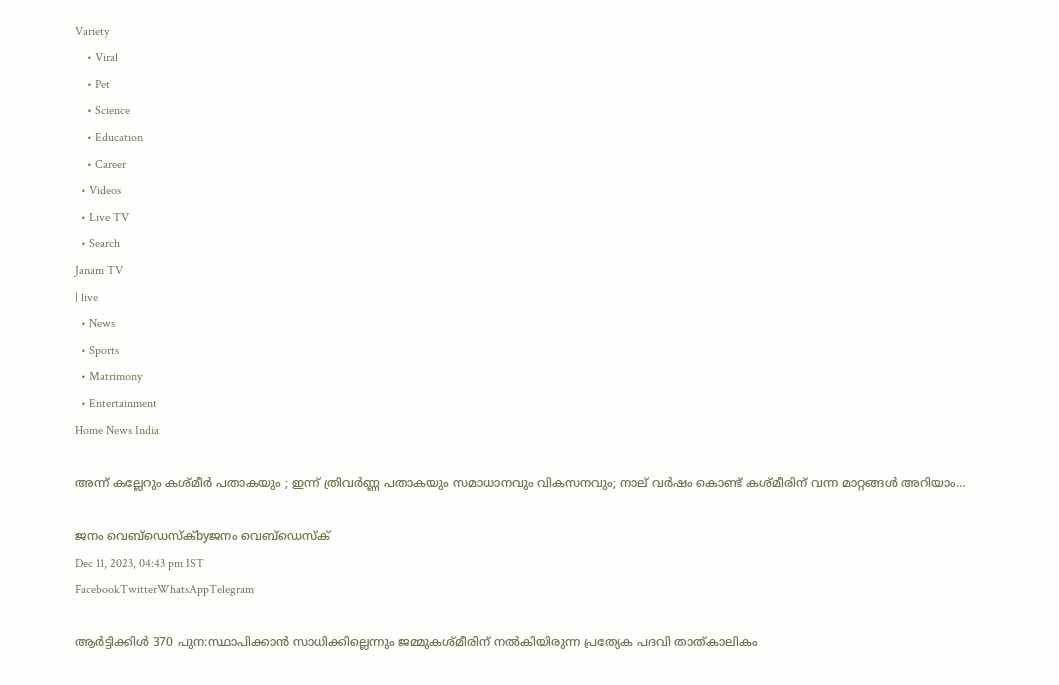Variety
    • Viral
    • Pet
    • Science
    • Education
    • Career
  • Videos
  • Live TV
  • Search
Janam TV
| live
  • News
  • Sports
  • Matrimony
  • Entertainment
Home News India

അന്ന് കല്ലേറും കശ്മീർ പതാകയും ; ഇന്ന് ത്രിവർണ്ണ പതാകയും സമാധാനവും വികസനവും; നാല് വർഷം കൊണ്ട് കശ്മീരിന് വന്ന മാറ്റങ്ങൾ അറിയാം…

ജനം വെബ്‌ഡെസ്ക്byജനം വെബ്‌ഡെസ്ക്
Dec 11, 2023, 04:43 pm IST
FacebookTwitterWhatsAppTelegram

ആർട്ടിക്കിൾ 370 പുന:സ്ഥാപിക്കാൻ സാധിക്കില്ലെന്നും ജമ്മുകശ്മീരിന് നൽകിയിരുന്ന പ്രത്യേക പദവി താത്കാലികം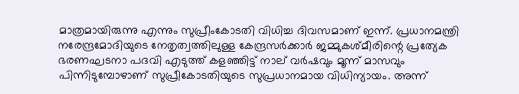മാത്രമായിരുന്നു എന്നും സുപ്രീംകോടതി വിധിച്ച ദിവസമാണ് ഇന്ന്. പ്രധാനമന്ത്രി നരേന്ദ്രമോദിയുടെ നേതൃത്വത്തിലുള്ള കേന്ദ്രസർക്കാർ ജമ്മുകശ്മീരിന്റെ പ്രത്യേക ഭരണഘടനാ പദവി എടുത്ത് കളഞ്ഞിട്ട് നാല് വർഷവും മൂന്ന് മാസവും പിന്നിടുമ്പോഴാണ് സുപ്രീകോടതിയുടെ സുപ്രധാനമായ വിധിന്യായം. അന്ന്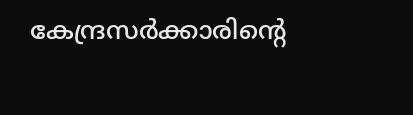കേന്ദ്രസർക്കാരിന്റെ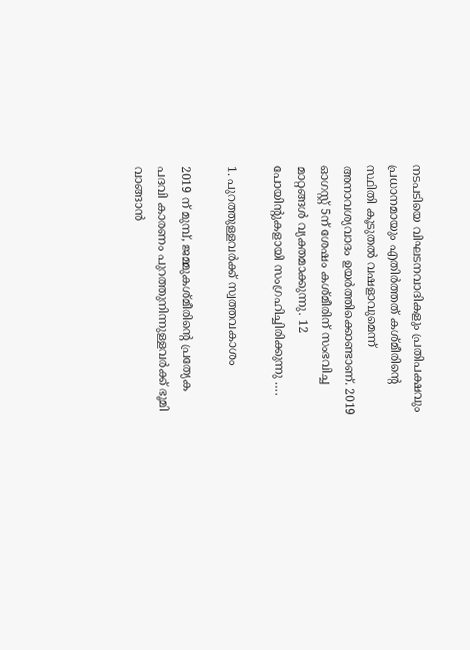നടപടിയെ വിഘടനവാദികളും പ്രതിപക്ഷവും പ്രധാനമായും എതിർത്തത് കശ്മീരിന്റെ സ്ഥിതി കൂടുതൽ വഷളാവുമെന്ന് അനാവശ്യവാദം ഉയർത്തിക്കൊണ്ടാണ്. 2019 ഓഗസ്റ്റ് 5ന് ശേഷം കശ്മീരിന് സംഭവിച്ച മാറ്റങ്ങൾ വ്യക്തമാക്കുന്നു. 12 പോയിന്റുകളായി സംഗ്രഹിച്ചിരിക്കുന്നു ….

1. പുറത്തുള്ളവർക്ക് സ്വത്തവകാശം

2019 ന് മുമ്പ്, ജമ്മുകശ്മീരിന്റെ പ്രത്യേക പദവി കാരണം പുറത്തുനിന്നുള്ളവർക്ക് ഭൂമി വാങ്ങാൻ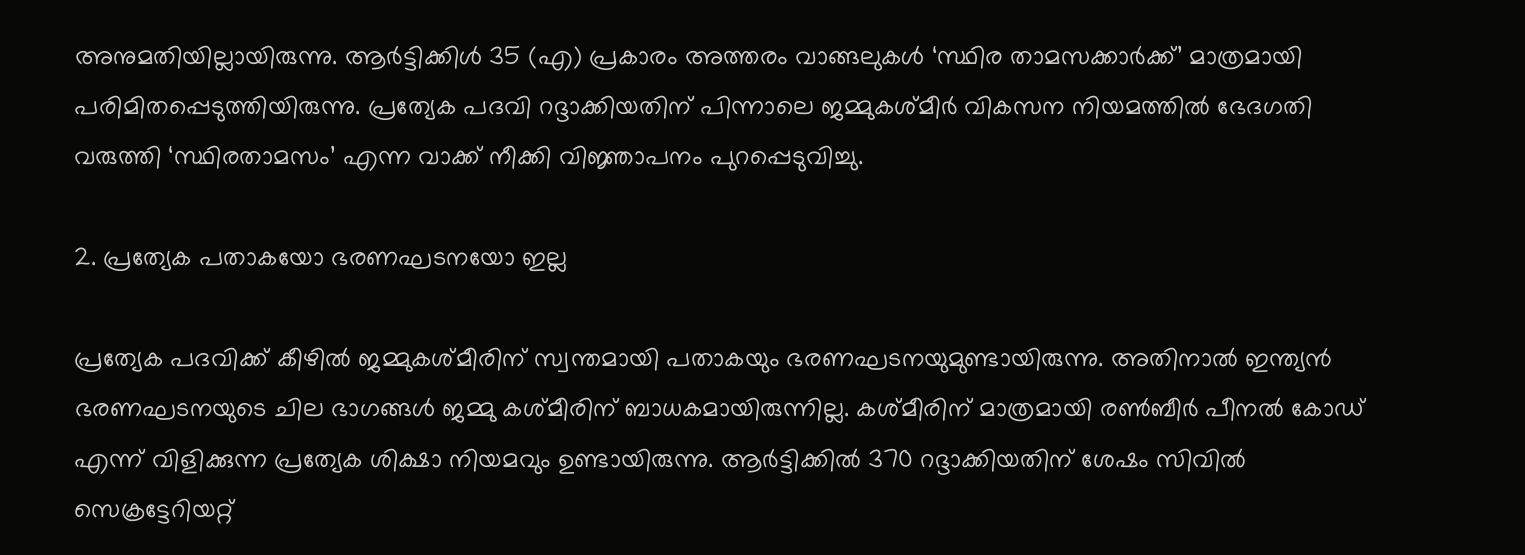അനുമതിയില്ലായിരുന്നു. ആർട്ടിക്കിൾ 35 (എ) പ്രകാരം അത്തരം വാങ്ങലുകൾ ‘സ്ഥിര താമസക്കാർക്ക്’ മാത്രമായി പരിമിതപ്പെടുത്തിയിരുന്നു. പ്രത്യേക പദവി റദ്ദാക്കിയതിന് പിന്നാലെ ജമ്മുകശ്മീർ വികസന നിയമത്തിൽ ഭേദഗതി വരുത്തി ‘സ്ഥിരതാമസം’ എന്ന വാക്ക് നീക്കി വിജ്ഞാപനം പുറപ്പെടുവിച്ചു.

2. പ്രത്യേക പതാകയോ ഭരണഘടനയോ ഇല്ല

പ്രത്യേക പദവിക്ക് കീഴിൽ ജമ്മുകശ്മീരിന് സ്വന്തമായി പതാകയും ഭരണഘടനയുമുണ്ടായിരുന്നു. അതിനാൽ ഇന്ത്യൻ ഭരണഘടനയുടെ ചില ഭാഗങ്ങൾ ജമ്മു കശ്മീരിന് ബാധകമായിരുന്നില്ല. കശ്മീരിന് മാത്രമായി രൺബീർ പീനൽ കോഡ് എന്ന് വിളിക്കുന്ന പ്രത്യേക ശിക്ഷാ നിയമവും ഉണ്ടായിരുന്നു. ആർട്ടിക്കിൽ 370 റദ്ദാക്കിയതിന് ശേഷം സിവിൽ സെക്രട്ടേറിയറ്റ്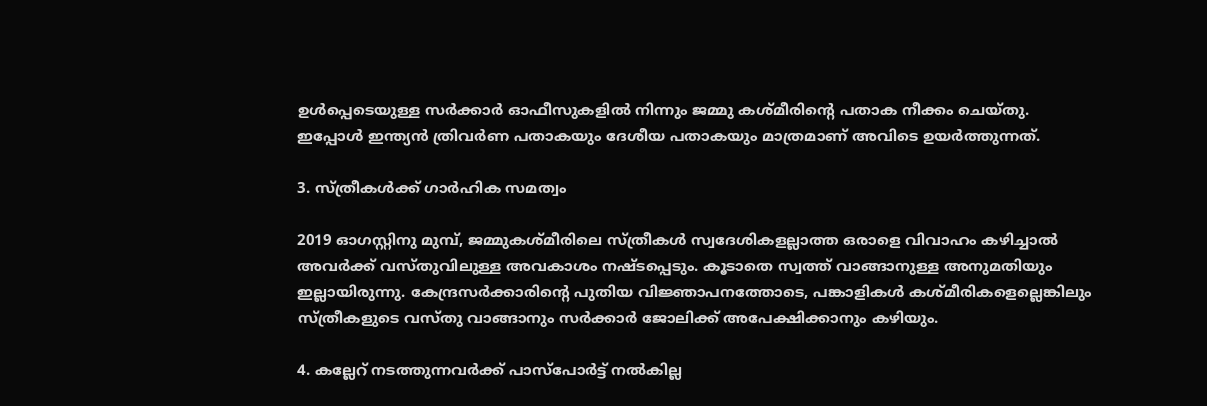ഉൾപ്പെടെയുള്ള സർക്കാർ ഓഫീസുകളിൽ നിന്നും ജമ്മു കശ്മീരിന്റെ പതാക നീക്കം ചെയ്തു. ഇപ്പോൾ ഇന്ത്യൻ ത്രിവർണ പതാകയും ദേശീയ പതാകയും മാത്രമാണ് അവിടെ ഉയർത്തുന്നത്.

3. സ്ത്രീകൾക്ക് ഗാർഹിക സമത്വം

2019 ഓഗസ്റ്റിനു മുമ്പ്, ജമ്മുകശ്മീരിലെ സ്ത്രീകൾ സ്വദേശികളല്ലാത്ത ഒരാളെ വിവാഹം കഴിച്ചാൽ അവർക്ക് വസ്തുവിലുള്ള അവകാശം നഷ്ടപ്പെടും. കൂടാതെ സ്വത്ത് വാങ്ങാനുള്ള അനുമതിയും ഇല്ലായിരുന്നു. കേന്ദ്രസർക്കാരിന്റെ പുതിയ വിജ്ഞാപനത്തോടെ, പങ്കാളികൾ കശ്മീരികളെല്ലെങ്കിലും സ്ത്രീകളുടെ വസ്തു വാങ്ങാനും സർക്കാർ ജോലിക്ക് അപേക്ഷിക്കാനും കഴിയും.

4. കല്ലേറ് നടത്തുന്നവർക്ക് പാസ്‌പോർട്ട് നൽകില്ല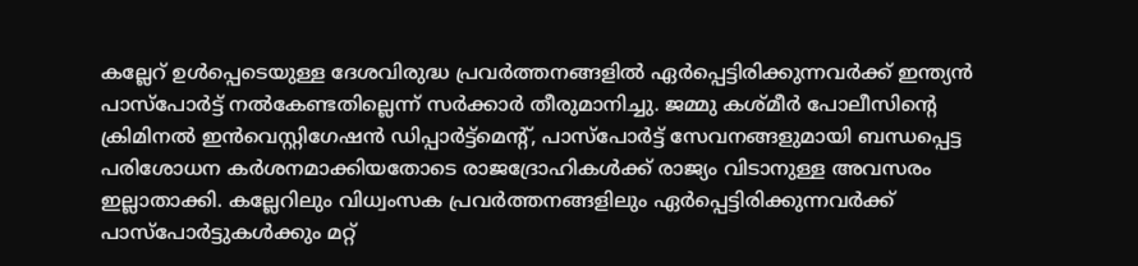കല്ലേറ് ഉൾപ്പെടെയുള്ള ദേശവിരുദ്ധ പ്രവർത്തനങ്ങളിൽ ഏർപ്പെട്ടിരിക്കുന്നവർക്ക് ഇന്ത്യൻ പാസ്‌പോർട്ട് നൽകേണ്ടതില്ലെന്ന് സർക്കാർ തീരുമാനിച്ചു. ജമ്മു കശ്മീർ പോലീസിന്റെ ക്രിമിനൽ ഇൻവെസ്റ്റിഗേഷൻ ഡിപ്പാർട്ട്‌മെന്റ്, പാസ്‌പോർട്ട് സേവനങ്ങളുമായി ബന്ധപ്പെട്ട പരിശോധന കർശനമാക്കിയതോടെ രാജദ്രോഹികൾക്ക് രാജ്യം വിടാനുള്ള അവസരം ഇല്ലാതാക്കി. കല്ലേറിലും വിധ്വംസക പ്രവർത്തനങ്ങളിലും ഏർപ്പെട്ടിരിക്കുന്നവർക്ക് പാസ്‌പോർട്ടുകൾക്കും മറ്റ്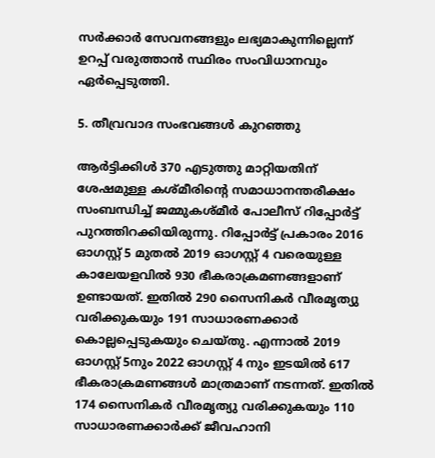സർക്കാർ സേവനങ്ങളും ലഭ്യമാകുന്നില്ലെന്ന് ഉറപ്പ് വരുത്താൻ സ്ഥിരം സംവിധാനവും ഏർപ്പെടുത്തി.

5. തീവ്രവാദ സംഭവങ്ങൾ കുറഞ്ഞു

ആർട്ടിക്കിൾ 370 എടുത്തു മാറ്റിയതിന് ശേഷമുള്ള കശ്മീരിന്റെ സമാധാനന്തരീക്ഷം സംബന്ധിച്ച് ജമ്മുകശ്മീർ പോലീസ് റിപ്പോർട്ട് പുറത്തിറക്കിയിരുന്നു. റിപ്പോർട്ട് പ്രകാരം 2016 ഓഗസ്റ്റ് 5 മുതൽ 2019 ഓഗസ്റ്റ് 4 വരെയുള്ള കാലേയളവിൽ 930 ഭീകരാക്രമണങ്ങളാണ് ഉണ്ടായത്. ഇതിൽ 290 സൈനികർ വീരമൃത്യു വരിക്കുകയും 191 സാധാരണക്കാർ കൊല്ലപ്പെടുകയും ചെയ്തു. എന്നാൽ 2019 ഓഗസ്റ്റ് 5നും 2022 ഓഗസ്റ്റ് 4 നും ഇടയിൽ 617 ഭീകരാക്രമണങ്ങൾ മാത്രമാണ് നടന്നത്. ഇതിൽ 174 സൈനികർ വീരമൃത്യു വരിക്കുകയും 110 സാധാരണക്കാർക്ക് ജീവഹാനി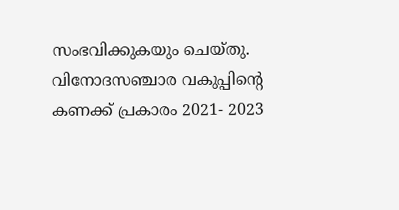സംഭവിക്കുകയും ചെയ്തു. വിനോദസഞ്ചാര വകുപ്പിന്റെ കണക്ക് പ്രകാരം 2021- 2023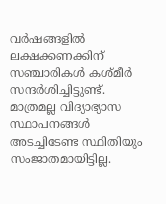വർഷങ്ങളിൽ ലക്ഷക്കണക്കിന് സഞ്ചാരികൾ കശ്മീർ സന്ദർശിച്ചിട്ടുണ്ട്. മാത്രമല്ല വിദ്യാഭ്യാസ സ്ഥാപനങ്ങൾ അടച്ചിടേണ്ട സ്ഥിതിയും സംജാതമായിട്ടില്ല.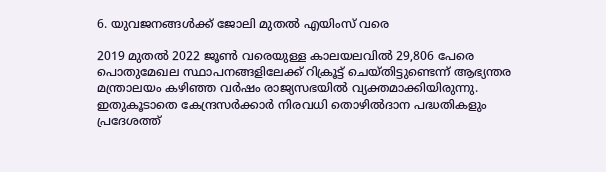6. യുവജനങ്ങൾക്ക് ജോലി മുതൽ എയിംസ് വരെ

2019 മുതൽ 2022 ജൂൺ വരെയുള്ള കാലയലവിൽ 29,806 പേരെ പൊതുമേഖല സ്ഥാപനങ്ങളിലേക്ക് റിക്രൂട്ട് ചെയ്തിട്ടുണ്ടെന്ന് ആഭ്യന്തര മന്ത്രാലയം കഴിഞ്ഞ വർഷം രാജ്യസഭയിൽ വ്യക്തമാക്കിയിരുന്നു. ഇതുകൂടാതെ കേന്ദ്രസർക്കാർ നിരവധി തൊഴിൽദാന പദ്ധതികളും പ്രദേശത്ത്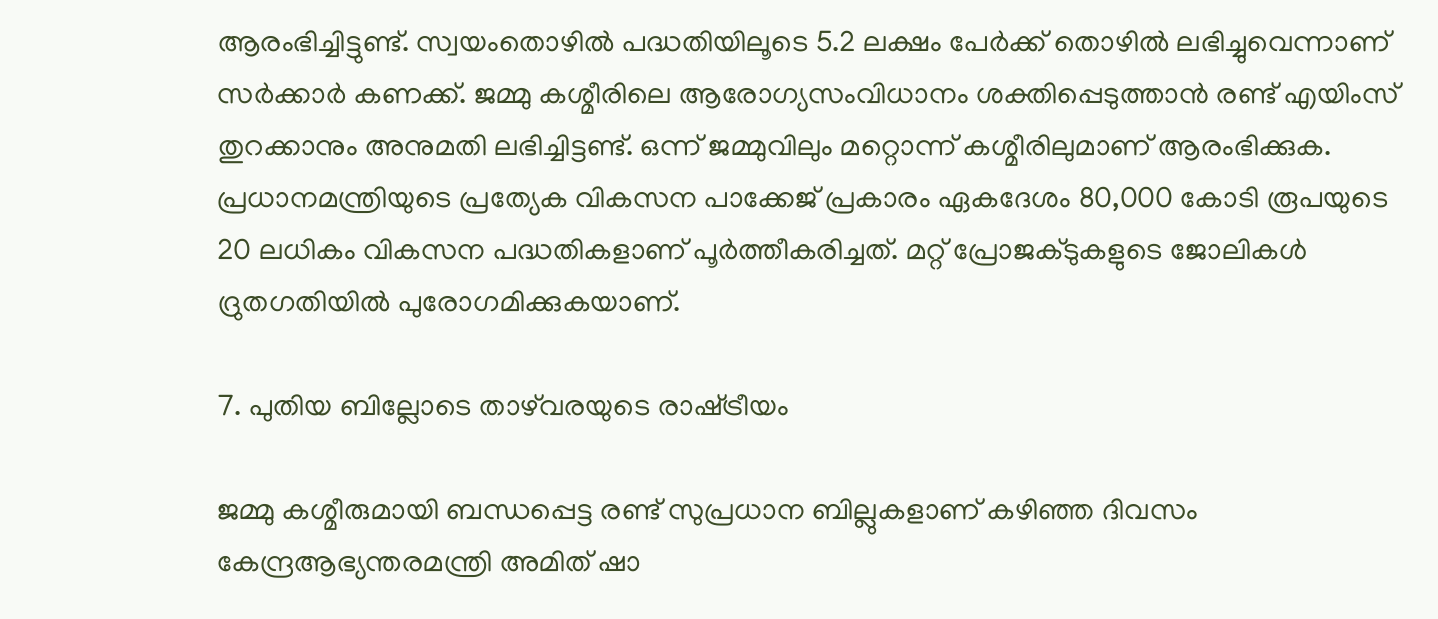ആരംഭിച്ചിട്ടുണ്ട്. സ്വയംതൊഴിൽ പദ്ധതിയിലൂടെ 5.2 ലക്ഷം പേർക്ക് തൊഴിൽ ലഭിച്ചുവെന്നാണ് സർക്കാർ കണക്ക്. ജമ്മു കശ്മീരിലെ ആരോഗ്യസംവിധാനം ശക്തിപ്പെടുത്താൻ രണ്ട് എയിംസ് തുറക്കാനും അനുമതി ലഭിച്ചിട്ടണ്ട്. ഒന്ന് ജമ്മുവിലും മറ്റൊന്ന് കശ്മീരിലുമാണ് ആരംഭിക്കുക. പ്രധാനമന്ത്രിയുടെ പ്രത്യേക വികസന പാക്കേജ് പ്രകാരം ഏകദേശം 80,000 കോടി രൂപയുടെ 20 ലധികം വികസന പദ്ധതികളാണ് പൂർത്തീകരിച്ചത്. മറ്റ് പ്രോജക്ടുകളുടെ ജോലികൾ ദ്രുതഗതിയിൽ പുരോഗമിക്കുകയാണ്.

7. പുതിയ ബില്ലോടെ താഴ്‌വരയുടെ രാഷ്‌ട്രീയം

ജമ്മു കശ്മീരുമായി ബന്ധപ്പെട്ട രണ്ട് സുപ്രധാന ബില്ലുകളാണ് കഴിഞ്ഞ ദിവസം കേന്ദ്രആഭ്യന്തരമന്ത്രി അമിത് ഷാ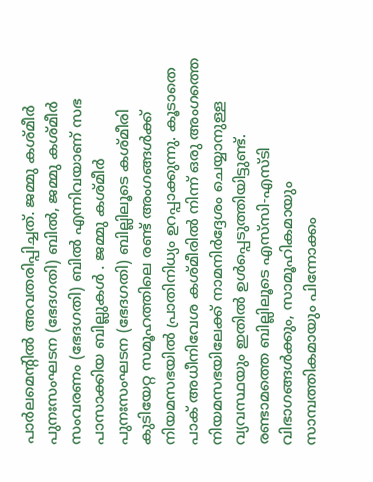പാർലമെന്റിൽ അവതരിപ്പിച്ചത്. ജമ്മു കശ്മീർ പുനഃസംഘടന (ഭേദഗതി) ബിൽ, ജമ്മു കശ്മീർ സംവരണം (ഭേദഗതി) ബിൽ എന്നിവയാണ് സഭ പാസാക്കിയ ബില്ലുകൾ . ജമ്മു കശ്മീർ പുനഃസംഘടന (ഭേദഗതി) ബില്ലിലൂടെ കശ്മീരി കുടിയേറ്റ സമൂഹത്തിലെ രണ്ട് അംഗങ്ങൾക്ക് നിയമസഭയിൽ പ്രാതിനിധ്യം ഉറപ്പാക്കുന്നു. കൂടാതെ പാക് അധീനിവേശ കശ്മീരിൽ നിന്ന് ഒരു അംഗത്തെ നിയമസഭയിലേക്ക് നാമനിർദ്ദേശം ചെയ്യാനുള്ള വ്യവസ്ഥയും ഇതിൽ ഉൾപ്പെടുത്തിയിട്ടുണ്ട്. രണ്ടാമത്തെ ബില്ലിലൂടെ എസ്‌സി-എസ്‌ടി വിഭാഗങ്ങൾക്കും, സാമൂഹികമായും സാമ്പത്തികമായും പിന്നോക്കം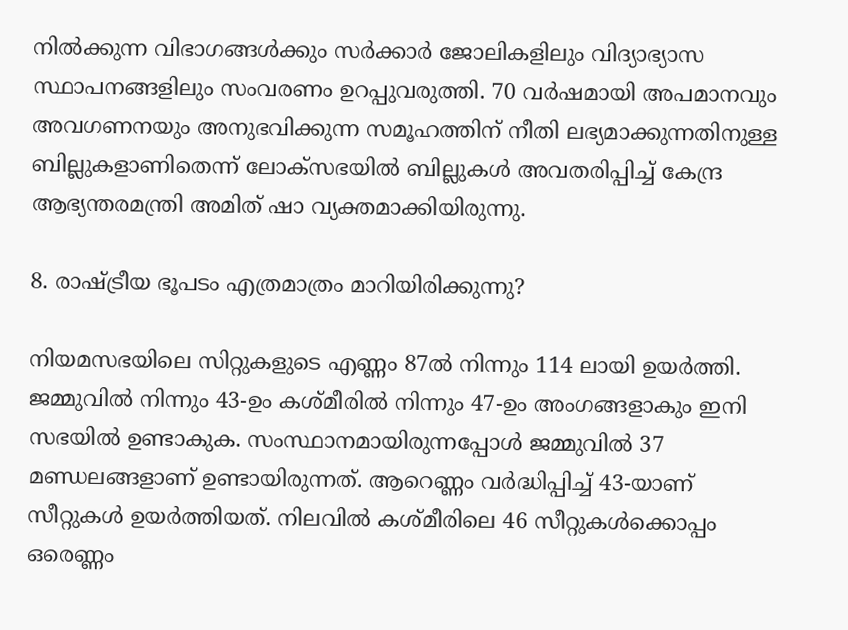നിൽക്കുന്ന വിഭാഗങ്ങൾക്കും സർക്കാർ ജോലികളിലും വിദ്യാഭ്യാസ സ്ഥാപനങ്ങളിലും സംവരണം ഉറപ്പുവരുത്തി. 70 വർഷമായി അപമാനവും അവഗണനയും അനുഭവിക്കുന്ന സമൂഹത്തിന് നീതി ലഭ്യമാക്കുന്നതിനുള്ള ബില്ലുകളാണിതെന്ന് ലോക്‌സഭയിൽ ബില്ലുകൾ അവതരിപ്പിച്ച് കേന്ദ്ര ആഭ്യന്തരമന്ത്രി അമിത് ഷാ വ്യക്തമാക്കിയിരുന്നു.

8. രാഷ്‌ട്രീയ ഭൂപടം എത്രമാത്രം മാറിയിരിക്കുന്നു?

നിയമസഭയിലെ സിറ്റുകളുടെ എണ്ണം 87ൽ നിന്നും 114 ലായി ഉയർത്തി. ജമ്മുവിൽ നിന്നും 43-ഉം കശ്മീരിൽ നിന്നും 47-ഉം അംഗങ്ങളാകും ഇനി സഭയിൽ ഉണ്ടാകുക. സംസ്ഥാനമായിരുന്നപ്പോൾ ജമ്മുവിൽ 37 മണ്ഡലങ്ങളാണ് ഉണ്ടായിരുന്നത്. ആറെണ്ണം വർദ്ധിപ്പിച്ച് 43-യാണ് സീറ്റുകൾ ഉയർത്തിയത്. നിലവിൽ കശ്മീരിലെ 46 സീറ്റുകൾക്കൊപ്പം ഒരെണ്ണം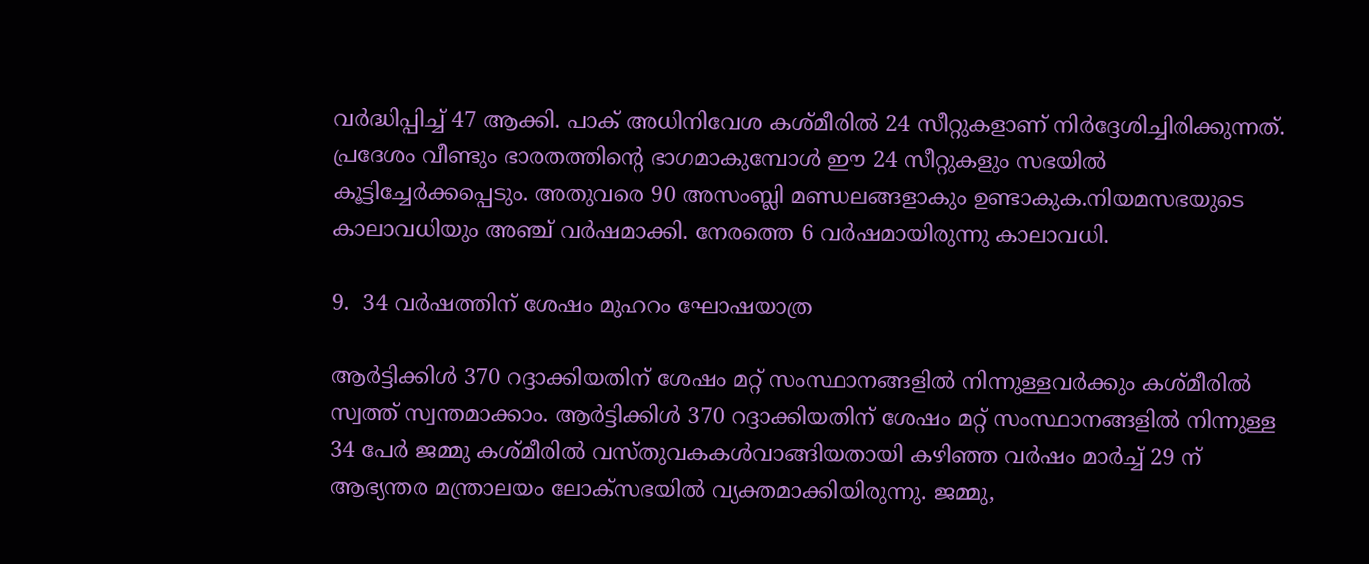വർദ്ധിപ്പിച്ച് 47 ആക്കി. പാക് അധിനിവേശ കശ്മീരിൽ 24 സീറ്റുകളാണ് നിർദ്ദേശിച്ചിരിക്കുന്നത്. പ്രദേശം വീണ്ടും ഭാരതത്തിന്റെ ഭാഗമാകുമ്പോൾ ഈ 24 സീറ്റുകളും സഭയിൽ കൂട്ടിച്ചേർക്കപ്പെടും. അതുവരെ 90 അസംബ്ലി മണ്ഡലങ്ങളാകും ഉണ്ടാകുക.നിയമസഭയുടെ കാലാവധിയും അഞ്ച് വർഷമാക്കി. നേരത്തെ 6 വർഷമായിരുന്നു കാലാവധി.

9.  34 വർഷത്തിന് ശേഷം മുഹറം ഘോഷയാത്ര

ആർട്ടിക്കിൾ 370 റദ്ദാക്കിയതിന് ശേഷം മറ്റ് സംസ്ഥാനങ്ങളിൽ നിന്നുള്ളവർക്കും കശ്മീരിൽ സ്വത്ത് സ്വന്തമാക്കാം. ആർട്ടിക്കിൾ 370 റദ്ദാക്കിയതിന് ശേഷം മറ്റ് സംസ്ഥാനങ്ങളിൽ നിന്നുള്ള 34 പേർ ജമ്മു കശ്മീരിൽ വസ്തുവകകൾവാങ്ങിയതായി കഴിഞ്ഞ വർഷം മാർച്ച് 29 ന് ആഭ്യന്തര മന്ത്രാലയം ലോക്സഭയിൽ വ്യക്തമാക്കിയിരുന്നു. ജമ്മു,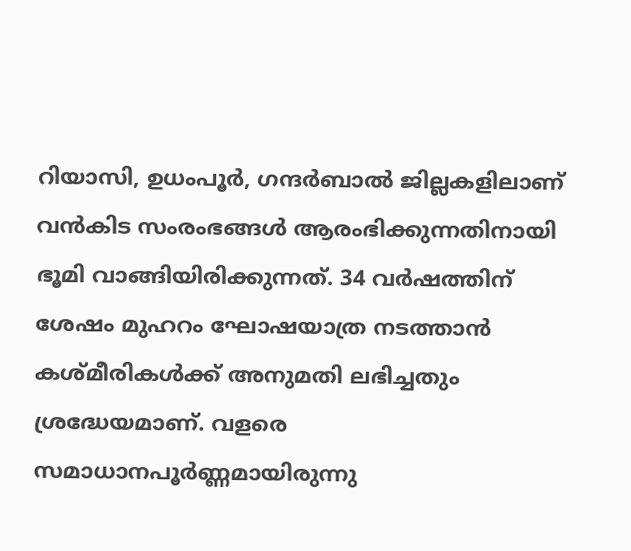റിയാസി, ഉധംപൂർ, ഗന്ദർബാൽ ജില്ലകളിലാണ് വൻകിട സംരംഭങ്ങൾ ആരംഭിക്കുന്നതിനായി ഭൂമി വാങ്ങിയിരിക്കുന്നത്. 34 വർഷത്തിന് ശേഷം മുഹറം ഘോഷയാത്ര നടത്താൻ കശ്മീരികൾക്ക് അനുമതി ലഭിച്ചതും ശ്രദ്ധേയമാണ്. വളരെ സമാധാനപൂർണ്ണമായിരുന്നു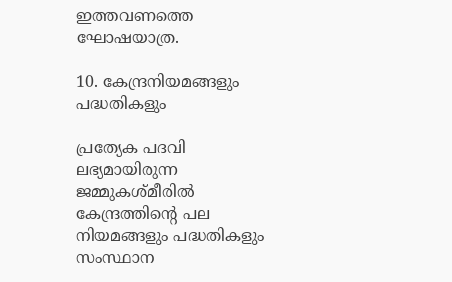ഇത്തവണത്തെ ഘോഷയാത്ര.

10. കേന്ദ്രനിയമങ്ങളും പദ്ധതികളും

പ്രത്യേക പദവി ലഭ്യമായിരുന്ന ജമ്മുകശ്മീരിൽ കേന്ദ്രത്തിന്റെ പല നിയമങ്ങളും പദ്ധതികളും സംസ്ഥാന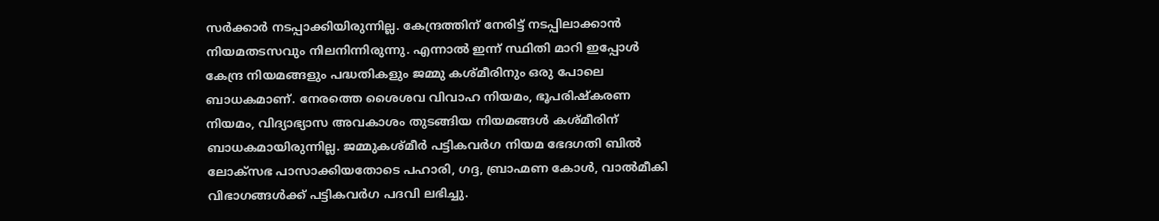സർക്കാർ നടപ്പാക്കിയിരുന്നില്ല. കേന്ദ്രത്തിന് നേരിട്ട് നടപ്പിലാക്കാൻ നിയമതടസവും നിലനിന്നിരുന്നു. എന്നാൽ ഇന്ന് സ്ഥിതി മാറി ഇപ്പോൾ കേന്ദ്ര നിയമങ്ങളും പദ്ധതികളും ജമ്മു കശ്മീരിനും ഒരു പോലെ ബാധകമാണ്. നേരത്തെ ശൈശവ വിവാഹ നിയമം, ഭൂപരിഷ്‌കരണ നിയമം, വിദ്യാഭ്യാസ അവകാശം തുടങ്ങിയ നിയമങ്ങൾ കശ്മീരിന് ബാധകമായിരുന്നില്ല. ജമ്മുകശ്മീർ പട്ടികവർഗ നിയമ ഭേദഗതി ബിൽ ലോക്‌സഭ പാസാക്കിയതോടെ പഹാരി, ഗദ്ദ, ബ്രാഹ്മണ കോൾ, വാൽമീകി വിഭാഗങ്ങൾക്ക് പട്ടികവർഗ പദവി ലഭിച്ചു.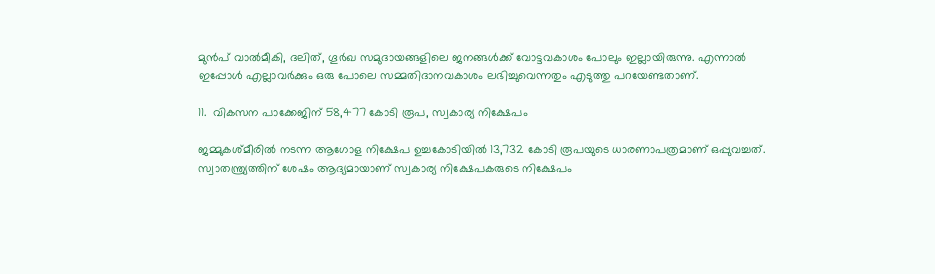മുൻപ് വാൽമീകി, ദലിത്, ഗൂർഖ സമുദായങ്ങളിലെ ജനങ്ങൾക്ക് വോട്ടവകാശം പോലും ഇല്ലായിരുന്നു. എന്നാൽ ഇപ്പോൾ എല്ലാവർക്കും ഒരു പോലെ സമ്മതിദാനവകാശം ലഭിച്ചുവെന്നതും എടുത്തു പറയേണ്ടതാണ്.

11.  വികസന പാക്കേജിന് 58,477 കോടി രൂപ, സ്വകാര്യ നിക്ഷേപം

ജമ്മുകശ്മീരിൽ നടന്ന ആഗോള നിക്ഷേപ ഉച്ചകോടിയിൽ 13,732 കോടി രൂപയുടെ ധാരണാപത്രമാണ് ഒപ്പുവച്ചത്. സ്വാതന്ത്ര്യത്തിന് ശേഷം ആദ്യമായാണ് സ്വകാര്യ നിക്ഷേപകരുടെ നിക്ഷേപം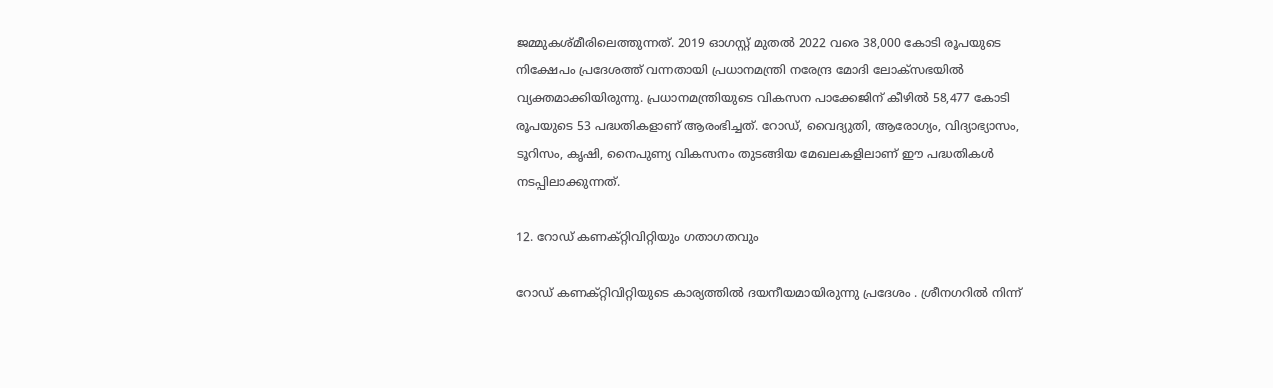ജമ്മുകശ്മീരിലെത്തുന്നത്. 2019 ഓഗസ്റ്റ് മുതൽ 2022 വരെ 38,000 കോടി രൂപയുടെ നിക്ഷേപം പ്രദേശത്ത് വന്നതായി പ്രധാനമന്ത്രി നരേന്ദ്ര മോദി ലോക്സഭയിൽ വ്യക്തമാക്കിയിരുന്നു. പ്രധാനമന്ത്രിയുടെ വികസന പാക്കേജിന് കീഴിൽ 58,477 കോടി രൂപയുടെ 53 പദ്ധതികളാണ് ആരംഭിച്ചത്. റോഡ്, വൈദ്യുതി, ആരോഗ്യം, വിദ്യാഭ്യാസം, ടൂറിസം, കൃഷി, നൈപുണ്യ വികസനം തുടങ്ങിയ മേഖലകളിലാണ് ഈ പദ്ധതികൾ നടപ്പിലാക്കുന്നത്.

12. റോഡ് കണക്റ്റിവിറ്റിയും ഗതാഗതവും

റോഡ് കണക്റ്റിവിറ്റിയുടെ കാര്യത്തിൽ ദയനീയമായിരുന്നു പ്രദേശം . ശ്രീനഗറിൽ നിന്ന്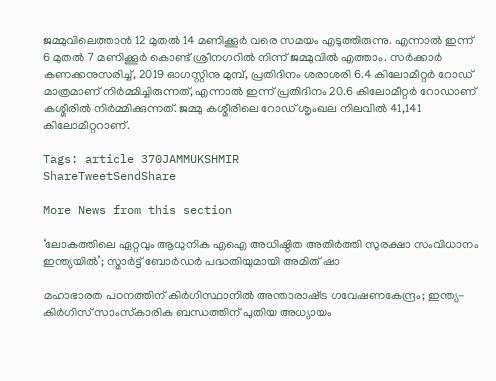ജമ്മുവിലെത്താൻ 12 മുതൽ 14 മണിക്കൂർ വരെ സമയം എടുത്തിരുന്നു. എന്നാൽ ഇന്ന് 6 മുതൽ 7 മണിക്കൂർ കൊണ്ട് ശ്രീനഗറിൽ നിന്ന് ജമ്മുവിൽ എത്താം. സർക്കാർ കണക്കനുസരിച്ച്, 2019 ഓഗസ്റ്റിനു മുമ്പ്, പ്രതിദിനം ശരാശരി 6.4 കിലോമീറ്റർ റോഡ് മാത്രമാണ് നിർമ്മിച്ചിരുന്നത്, എന്നാൽ ഇന്ന് പ്രതിദിനം 20.6 കിലോമീറ്റർ റോഡാണ് കശ്മീരിൽ നിർമ്മിക്കുന്നത്. ജമ്മു കശ്മീരിലെ റോഡ് ശൃംഖല നിലവിൽ 41,141 കിലോമീറ്ററാണ്.

Tags: article 370JAMMUKSHMIR
ShareTweetSendShare

More News from this section

‘ലോകത്തിലെ ഏറ്റവും ആധുനിക എഐ അധിഷ്ഠിത അതിര്‍ത്തി സുരക്ഷാ സംവിധാനം ഇന്ത്യയില്‍’; സ്മാര്‍ട്ട് ബോര്‍ഡര്‍ പദ്ധതിയുമായി അമിത് ഷാ

മഹാഭാരത പഠനത്തിന് കിര്‍ഗിസ്ഥാനില്‍ അന്താരാഷ്‌ട്ര ഗവേഷണകേന്ദ്രം; ഇന്ത്യ-കിര്‍ഗിസ് സാംസ്‌കാരിക ബന്ധത്തിന് പുതിയ അധ്യായം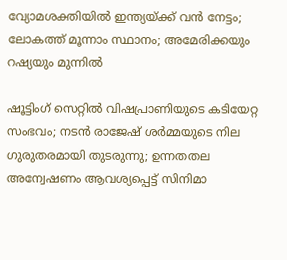വ്യോമശക്തിയില്‍ ഇന്ത്യയ്‌ക്ക് വന്‍ നേട്ടം; ലോകത്ത് മൂന്നാം സ്ഥാനം; അമേരിക്കയും റഷ്യയും മുന്നില്‍

ഷൂട്ടിംഗ് സെറ്റിൽ വിഷപ്രാണിയുടെ കടിയേറ്റ സംഭവം; നടൻ രാജേഷ് ശർമ്മയുടെ നില ഗുരുതരമായി തുടരുന്നു; ഉന്നതതല അന്വേഷണം ആവശ്യപ്പെട്ട് സിനിമാ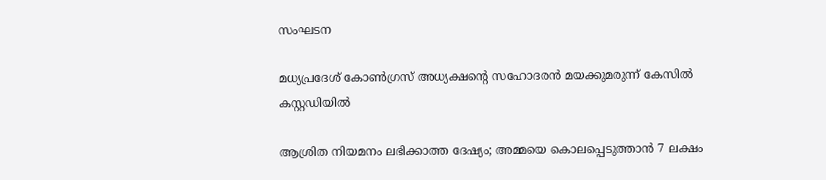സംഘടന

മധ്യപ്രദേശ് കോൺഗ്രസ് അധ്യക്ഷന്റെ സഹോദരൻ മയക്കുമരുന്ന് കേസിൽ കസ്റ്റഡിയിൽ

ആശ്രിത നിയമനം ലഭിക്കാത്ത ദേഷ്യം; അമ്മയെ കൊലപ്പെടുത്താൻ 7 ലക്ഷം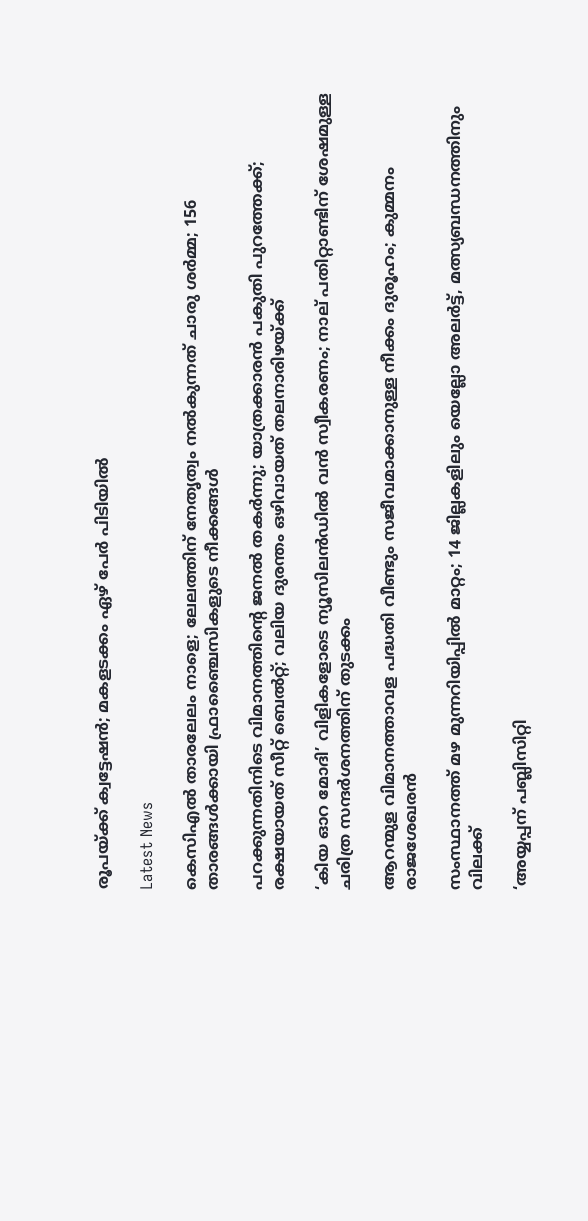രൂപയ്‌ക്ക് ക്വട്ടേഷൻ; മകളടക്കം ഏഴ് പേർ പിടിയിൽ

Latest News

കെസിഎല്‍ താരലേലം നാളെ; ലേലത്തിന് നേതൃത്വം നല്‍കുന്നത് ചാരു ശര്‍മ്മ; 156 താരങ്ങള്‍ക്കായി ഫ്രാഞ്ചൈസികളുടെ നീക്കങ്ങള്‍

പറക്കുന്നതിനിടെ വിമാനത്തിന്റെ ജനല്‍ തകര്‍ന്നു; യാത്രക്കാരന്‍ പകുതി പുറത്തേക്ക്; രക്ഷയായത് സീറ്റ് ബെല്‍റ്റ്; വലിയ ദുരന്തം ഒഴിവായത് തലനാരിഴയ്‌ക്ക്

‘കിയ ഓറ മോദി’ വിളികളോടെ ന്യൂസിലന്‍ഡില്‍ വന്‍ സ്വീകരണം; നാല് പതിറ്റാണ്ടിന് ശേഷമുള്ള ചരിത്ര സന്ദര്‍ശനത്തിന് തുടക്കം

ആറന്മുള വിമാനത്താവള പദ്ധതി വീണ്ടും സജീവമാക്കാനുള്ള നീക്കം ദുരൂഹം; കുമ്മനം രാജശേഖരന്‍

സംസ്ഥാനത്ത് മഴ മുന്നറിയിപ്പില്‍ മാറ്റം; 14 ജില്ലകളിലും യെല്ലോ അലര്‍ട്ട്, മത്സ്യബന്ധനത്തിനും വിലക്ക്

‘അയ്യപ്പന് പബ്ലിസിറ്റി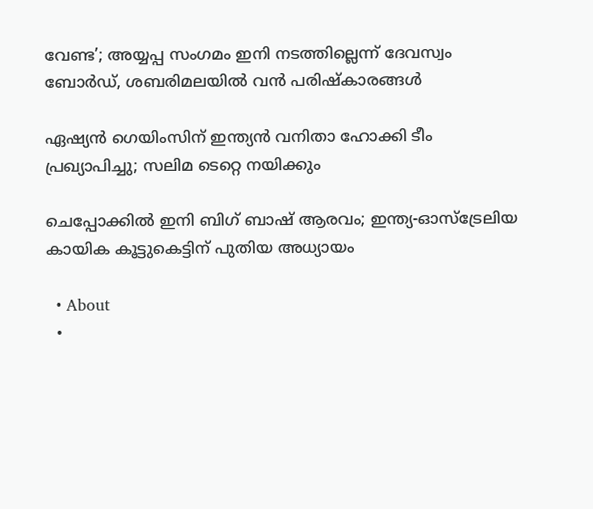വേണ്ട’; അയ്യപ്പ സംഗമം ഇനി നടത്തില്ലെന്ന് ദേവസ്വം ബോര്‍ഡ്, ശബരിമലയില്‍ വന്‍ പരിഷ്‌കാരങ്ങള്‍

ഏഷ്യന്‍ ഗെയിംസിന് ഇന്ത്യന്‍ വനിതാ ഹോക്കി ടീം പ്രഖ്യാപിച്ചു; സലിമ ടെറ്റെ നയിക്കും

ചെപ്പോക്കില്‍ ഇനി ബിഗ് ബാഷ് ആരവം; ഇന്ത്യ-ഓസ്‌ട്രേലിയ കായിക കൂട്ടുകെട്ടിന് പുതിയ അധ്യായം

  • About
  •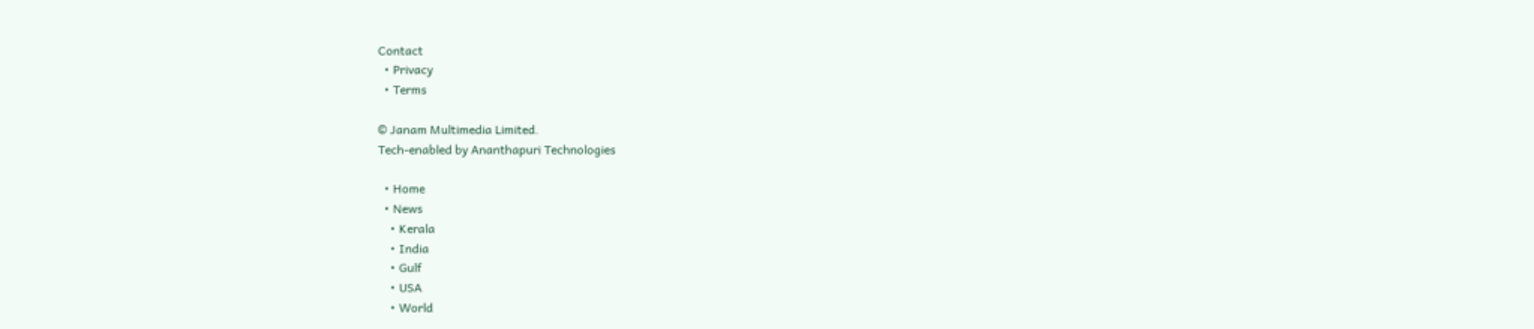Contact
  • Privacy
  • Terms

© Janam Multimedia Limited.
Tech-enabled by Ananthapuri Technologies

  • Home
  • News
    • Kerala
    • India
    • Gulf
    • USA
    • World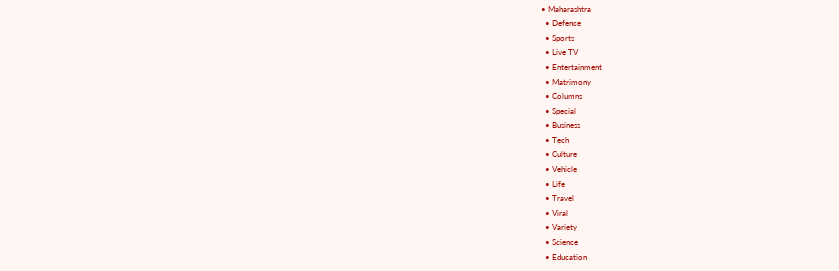• Maharashtra
  • Defence
  • Sports
  • Live TV
  • Entertainment
  • Matrimony
  • Columns
  • Special
  • Business
  • Tech
  • Culture
  • Vehicle
  • Life
  • Travel
  • Viral
  • Variety
  • Science
  • Education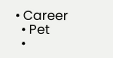• Career
  • Pet
  •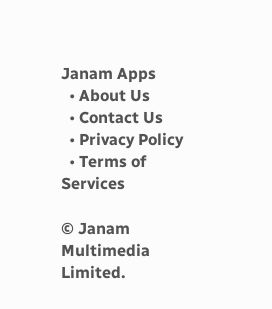Janam Apps
  • About Us
  • Contact Us
  • Privacy Policy
  • Terms of Services

© Janam Multimedia Limited.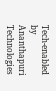Tech-enabled by Ananthapuri Technologies